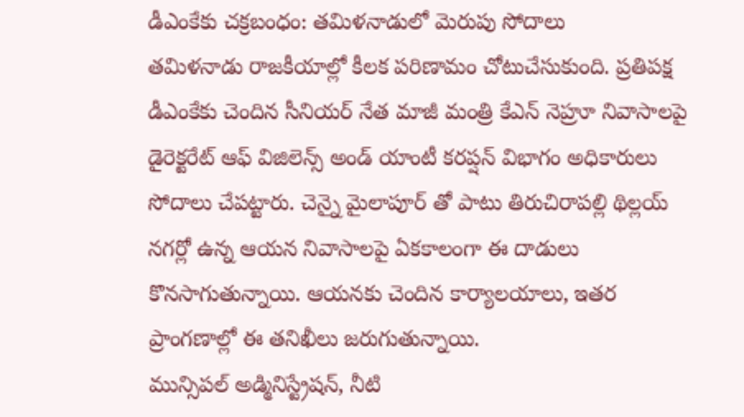డీఎంకేకు చక్రబంధం: తమిళనాడులో మెరుపు సోదాలు
తమిళనాడు రాజకీయాల్లో కీలక పరిణామం చోటుచేసుకుంది. ప్రతిపక్ష డీఎంకేకు చెందిన సీనియర్ నేత మాజీ మంత్రి కేఎన్ నెహ్రూ నివాసాలపై డైరెక్టరేట్ ఆఫ్ విజిలెన్స్ అండ్ యాంటీ కరప్షన్ విభాగం అధికారులు సోదాలు చేపట్టారు. చెన్నై మైలాపూర్ తో పాటు తిరుచిరాపల్లి థిల్లయ్ నగర్లో ఉన్న ఆయన నివాసాలపై ఏకకాలంగా ఈ దాడులు కొనసాగుతున్నాయి. ఆయనకు చెందిన కార్యాలయాలు, ఇతర ప్రాంగణాల్లో ఈ తనిఖీలు జరుగుతున్నాయి.
మున్సిపల్ అడ్మినిస్ట్రేషన్, నీటి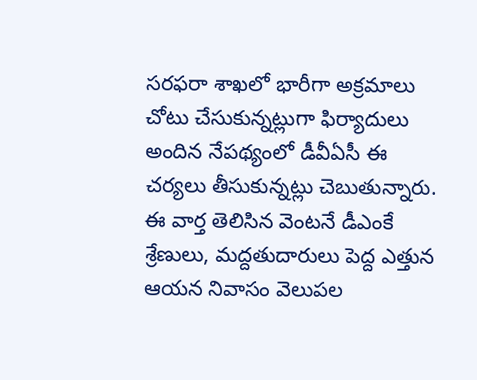సరఫరా శాఖలో భారీగా అక్రమాలు చోటు చేసుకున్నట్లుగా ఫిర్యాదులు అందిన నేపథ్యంలో డీవీఏసీ ఈ చర్యలు తీసుకున్నట్లు చెబుతున్నారు. ఈ వార్త తెలిసిన వెంటనే డీఎంకే శ్రేణులు, మద్దతుదారులు పెద్ద ఎత్తున ఆయన నివాసం వెలుపల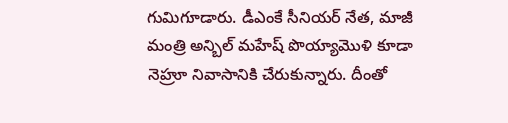గుమిగూడారు. డీఎంకే సీనియర్ నేత, మాజీ మంత్రి అన్బిల్ మహేష్ పొయ్యామొళి కూడా నెహ్రూ నివాసానికి చేరుకున్నారు. దీంతో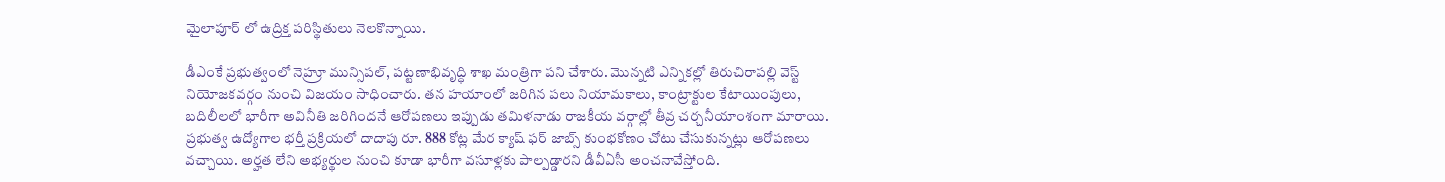మైలాపూర్ లో ఉద్రిక్త పరిస్థితులు నెలకొన్నాయి.

డీఎంకే ప్రభుత్వంలో నెహ్రూ మున్సిపల్, పట్టణాభివృద్ధి శాఖ మంత్రిగా పని చేశారు. మొన్నటి ఎన్నికల్లో తిరుచిరాపల్లి వెస్ట్ నియోజకవర్గం నుంచి విజయం సాధించారు. తన హయాంలో జరిగిన పలు నియామకాలు, కాంట్రాక్టుల కేటాయింపులు, బదిలీలలో భారీగా అవినీతి జరిగిందనే ఆరోపణలు ఇప్పుడు తమిళనాడు రాజకీయ వర్గాల్లో తీవ్ర చర్చనీయాంశంగా మారాయి. ప్రభుత్వ ఉద్యోగాల భర్తీ ప్రక్రియలో దాదాపు రూ. 888 కోట్ల మేర క్యాష్ ఫర్ జాబ్స్ కుంభకోణం చోటు చేసుకున్నట్లు ఆరోపణలు వచ్చాయి. అర్హత లేని అభ్యర్థుల నుంచి కూడా భారీగా వసూళ్లకు పాల్పడ్డారని డీవీఏసీ అంచనావేస్తోంది.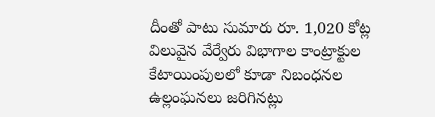దీంతో పాటు సుమారు రూ. 1,020 కోట్ల విలువైన వేర్వేరు విభాగాల కాంట్రాక్టుల కేటాయింపులలో కూడా నిబంధనల ఉల్లంఘనలు జరిగినట్లు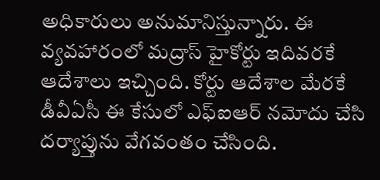అధికారులు అనుమానిస్తున్నారు. ఈ వ్యవహారంలో మద్రాస్ హైకోర్టు ఇదివరకే ఆదేశాలు ఇచ్చింది. కోర్టు ఆదేశాల మేరకే డీవీఏసీ ఈ కేసులో ఎఫ్ఐఆర్ నమోదు చేసి దర్యాప్తును వేగవంతం చేసింది.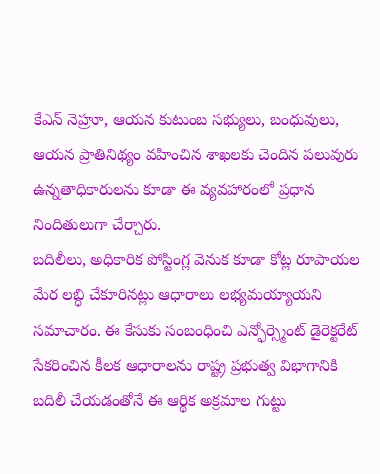కేఎన్ నెహ్రూ, ఆయన కుటుంబ సభ్యులు, బంధువులు, ఆయన ప్రాతినిథ్యం వహించిన శాఖలకు చెందిన పలువురు ఉన్నతాధికారులను కూడా ఈ వ్యవహారంలో ప్రధాన నిందితులుగా చేర్చారు.
బదిలీలు, అధికారిక పోస్టింగ్ల వెనుక కూడా కోట్ల రూపాయల మేర లబ్ధి చేకూరినట్లు ఆధారాలు లభ్యమయ్యాయని సమాచారం. ఈ కేసుకు సంబంధించి ఎన్ఫోర్స్మెంట్ డైరెక్టరేట్ సేకరించిన కీలక ఆధారాలను రాష్ట్ర ప్రభుత్వ విభాగానికి బదిలీ చేయడంతోనే ఈ ఆర్థిక అక్రమాల గుట్టు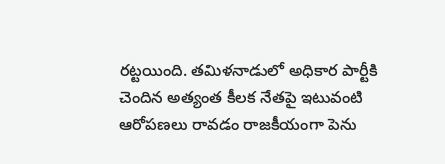రట్టయింది. తమిళనాడులో అధికార పార్టీకి చెందిన అత్యంత కీలక నేతపై ఇటువంటి ఆరోపణలు రావడం రాజకీయంగా పెను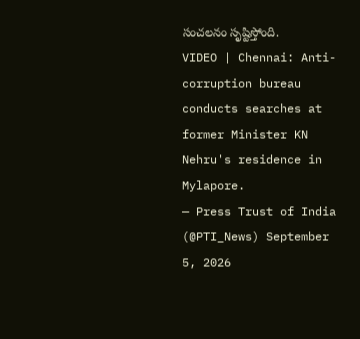సంచలనం సృష్టిస్తోంది.
VIDEO | Chennai: Anti-corruption bureau conducts searches at former Minister KN Nehru's residence in Mylapore.
— Press Trust of India (@PTI_News) September 5, 2026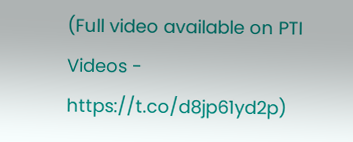(Full video available on PTI Videos - https://t.co/d8jp61yd2p)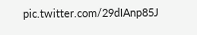pic.twitter.com/29dIAnp85J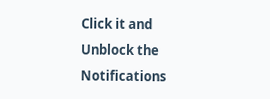Click it and Unblock the Notifications